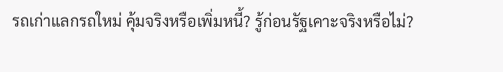รถเก่าแลกรถใหม่ คุ้มจริงหรือเพิ่มหนี้? รู้ก่อนรัฐเคาะจริงหรือไม่?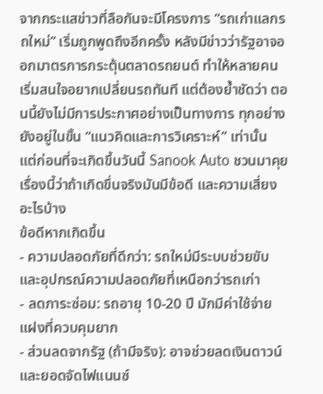จากกระแสข่าวที่ลือกันจะมีโครงการ “รถเก่าแลกรถใหม่” เริ่มถูกพูดถึงอีกครั้ง หลังมีข่าวว่ารัฐอาจออกมาตรการกระตุ้นตลาดรถยนต์ ทำให้หลายคนเริ่มสนใจอยากเปลี่ยนรถทันที แต่ต้องย้ำชัดว่า ตอนนี้ยังไม่มีการประกาศอย่างเป็นทางการ ทุกอย่างยังอยู่ในขั้น “แนวคิดและการวิเคราะห์” เท่านั้น
แต่ก่อนที่จะเกิดขึ้นวันนี้ Sanook Auto ชวนมาคุยเรื่องนี้ว่าถ้าเกิดขึ่นจริงมันมีข้อดี และความเสี่ยงอะไรบ้าง
ข้อดีหากเกิดขึ้น
- ความปลอดภัยที่ดีกว่า: รถใหม่มีระบบช่วยขับและอุปกรณ์ความปลอดภัยที่เหนือกว่ารถเก่า
- ลดภาระซ่อม: รถอายุ 10-20 ปี มักมีค่าใช้จ่ายแฝงที่ควบคุมยาก
- ส่วนลดจากรัฐ (ถ้ามีจริง): อาจช่วยลดเงินดาวน์และยอดจัดไฟแนนซ์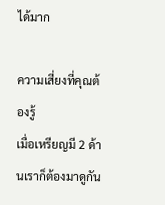ได้มาก

ความเสี่ยงที่คุณต้องรู้
เมื่อเหรียญมี 2 ด้านเราก็ต้องมาดูกัน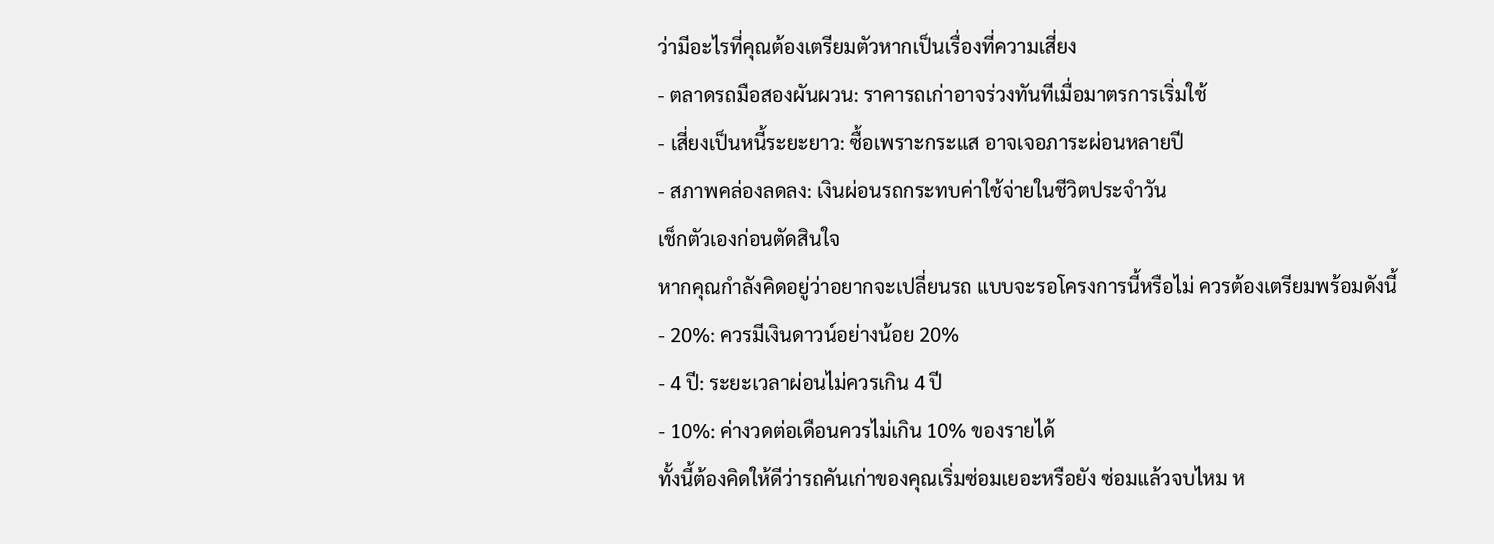ว่ามีอะไรที่คุณต้องเตรียมตัวหากเป็นเรื่องที่ความเสี่ยง
- ตลาดรถมือสองผันผวน: ราคารถเก่าอาจร่วงทันทีเมื่อมาตรการเริ่มใช้
- เสี่ยงเป็นหนี้ระยะยาว: ซื้อเพราะกระแส อาจเจอภาระผ่อนหลายปี
- สภาพคล่องลดลง: เงินผ่อนรถกระทบค่าใช้จ่ายในชีวิตประจำวัน
เช็กตัวเองก่อนตัดสินใจ
หากคุณกำลังคิดอยู่ว่าอยากจะเปลี่ยนรถ แบบจะรอโครงการนี้หรือไม่ ควรต้องเตรียมพร้อมดังนี้
- 20%: ควรมีเงินดาวน์อย่างน้อย 20%
- 4 ปี: ระยะเวลาผ่อนไม่ควรเกิน 4 ปี
- 10%: ค่างวดต่อเดือนควรไม่เกิน 10% ของรายได้
ทั้งนี้ต้องคิดให้ดีว่ารถคันเก่าของคุณเริ่มซ่อมเยอะหรือยัง ซ่อมแล้วจบไหม ห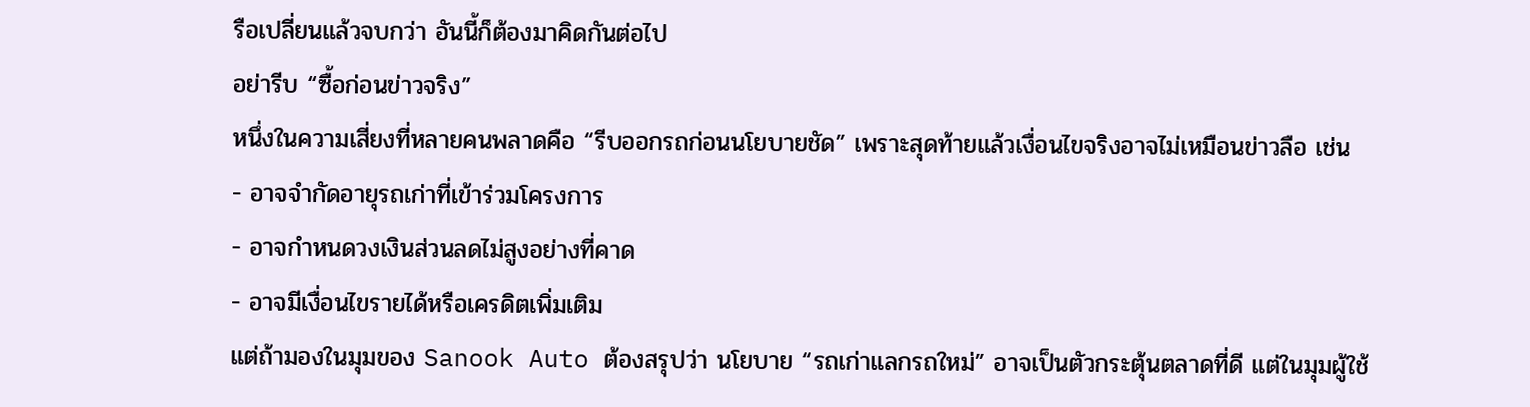รือเปลี่ยนแล้วจบกว่า อันนี้ก็ต้องมาคิดกันต่อไป
อย่ารีบ “ซื้อก่อนข่าวจริง”
หนึ่งในความเสี่ยงที่หลายคนพลาดคือ “รีบออกรถก่อนนโยบายชัด” เพราะสุดท้ายแล้วเงื่อนไขจริงอาจไม่เหมือนข่าวลือ เช่น
- อาจจำกัดอายุรถเก่าที่เข้าร่วมโครงการ
- อาจกำหนดวงเงินส่วนลดไม่สูงอย่างที่คาด
- อาจมีเงื่อนไขรายได้หรือเครดิตเพิ่มเติม
แต่ถ้ามองในมุมของ Sanook Auto ต้องสรุปว่า นโยบาย “รถเก่าแลกรถใหม่” อาจเป็นตัวกระตุ้นตลาดที่ดี แต่ในมุมผู้ใช้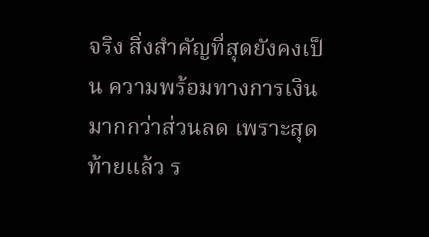จริง สิ่งสำคัญที่สุดยังคงเป็น ความพร้อมทางการเงิน มากกว่าส่วนลด เพราะสุดท้ายแล้ว ร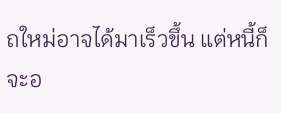ถใหม่อาจได้มาเร็วขึ้น แต่หนี้ก็จะอ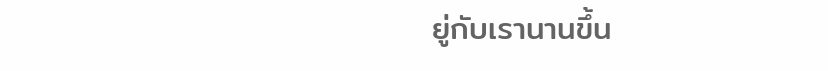ยู่กับเรานานขึ้น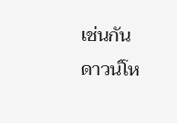เช่นกัน
ดาวน์โห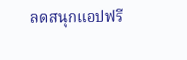ลดสนุกแอปฟรี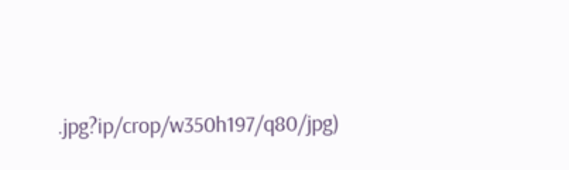.jpg?ip/crop/w350h197/q80/jpg)